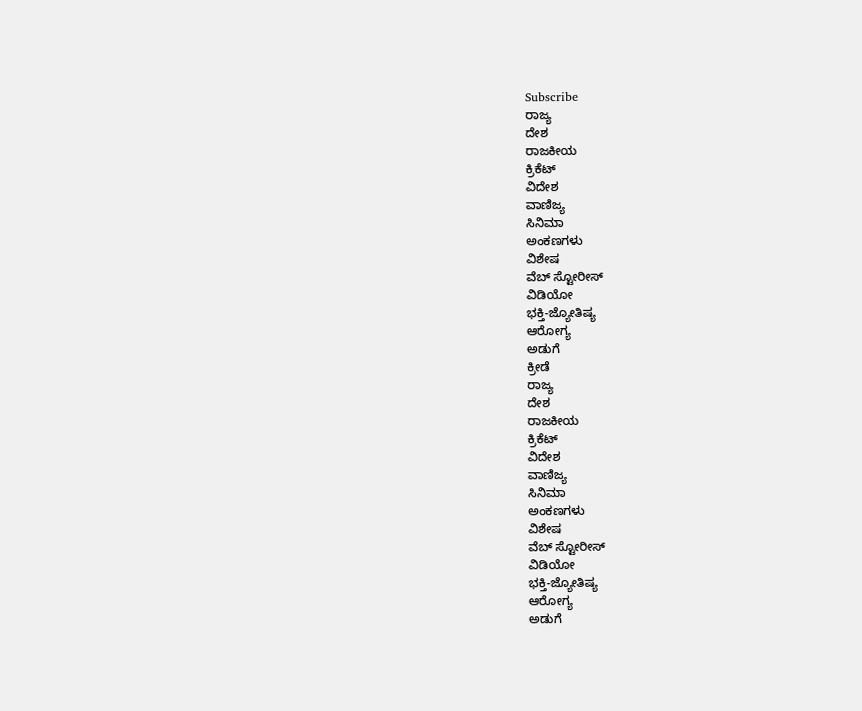Subscribe
ರಾಜ್ಯ
ದೇಶ
ರಾಜಕೀಯ
ಕ್ರಿಕೆಟ್
ವಿದೇಶ
ವಾಣಿಜ್ಯ
ಸಿನಿಮಾ
ಅಂಕಣಗಳು
ವಿಶೇಷ
ವೆಬ್ ಸ್ಟೋರೀಸ್
ವಿಡಿಯೋ
ಭಕ್ತಿ-ಜ್ಯೋತಿಷ್ಯ
ಆರೋಗ್ಯ
ಅಡುಗೆ
ಕ್ರೀಡೆ
ರಾಜ್ಯ
ದೇಶ
ರಾಜಕೀಯ
ಕ್ರಿಕೆಟ್
ವಿದೇಶ
ವಾಣಿಜ್ಯ
ಸಿನಿಮಾ
ಅಂಕಣಗಳು
ವಿಶೇಷ
ವೆಬ್ ಸ್ಟೋರೀಸ್
ವಿಡಿಯೋ
ಭಕ್ತಿ-ಜ್ಯೋತಿಷ್ಯ
ಆರೋಗ್ಯ
ಅಡುಗೆ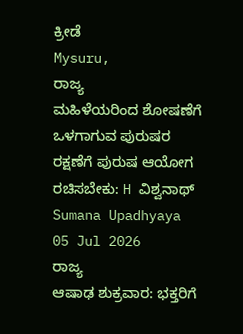ಕ್ರೀಡೆ
Mysuru,
ರಾಜ್ಯ
ಮಹಿಳೆಯರಿಂದ ಶೋಷಣೆಗೆ ಒಳಗಾಗುವ ಪುರುಷರ ರಕ್ಷಣೆಗೆ ಪುರುಷ ಆಯೋಗ ರಚಿಸಬೇಕು: H ವಿಶ್ವನಾಥ್
Sumana Upadhyaya
05 Jul 2026
ರಾಜ್ಯ
ಆಷಾಢ ಶುಕ್ರವಾರ: ಭಕ್ತರಿಗೆ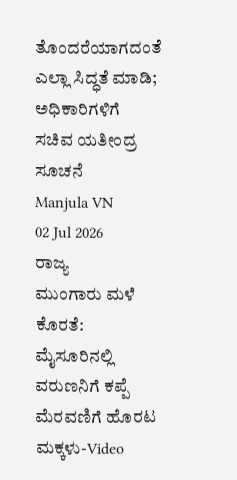ತೊಂದರೆಯಾಗದಂತೆ ಎಲ್ಲಾ ಸಿದ್ಧತೆ ಮಾಡಿ; ಅಧಿಕಾರಿಗಳಿಗೆ ಸಚಿವ ಯತೀಂದ್ರ ಸೂಚನೆ
Manjula VN
02 Jul 2026
ರಾಜ್ಯ
ಮುಂಗಾರು ಮಳೆ ಕೊರತೆ: ಮೈಸೂರಿನಲ್ಲಿ ವರುಣನಿಗೆ ಕಪ್ಪೆ ಮೆರವಣಿಗೆ ಹೊರಟ ಮಕ್ಕಳು-Video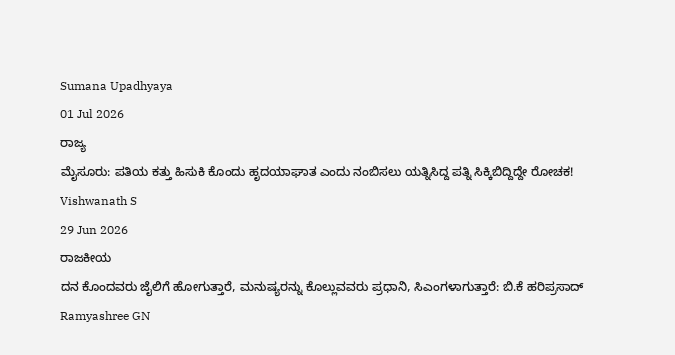Sumana Upadhyaya
01 Jul 2026
ರಾಜ್ಯ
ಮೈಸೂರು: ಪತಿಯ ಕತ್ತು ಹಿಸುಕಿ ಕೊಂದು ಹೃದಯಾಘಾತ ಎಂದು ನಂಬಿಸಲು ಯತ್ನಿಸಿದ್ದ ಪತ್ನಿ ಸಿಕ್ಕಿಬಿದ್ದಿದ್ದೇ ರೋಚಕ!
Vishwanath S
29 Jun 2026
ರಾಜಕೀಯ
ದನ ಕೊಂದವರು ಜೈಲಿಗೆ ಹೋಗುತ್ತಾರೆ, ಮನುಷ್ಯರನ್ನು ಕೊಲ್ಲುವವರು ಪ್ರಧಾನಿ, ಸಿಎಂಗಳಾಗುತ್ತಾರೆ: ಬಿ.ಕೆ ಹರಿಪ್ರಸಾದ್
Ramyashree GN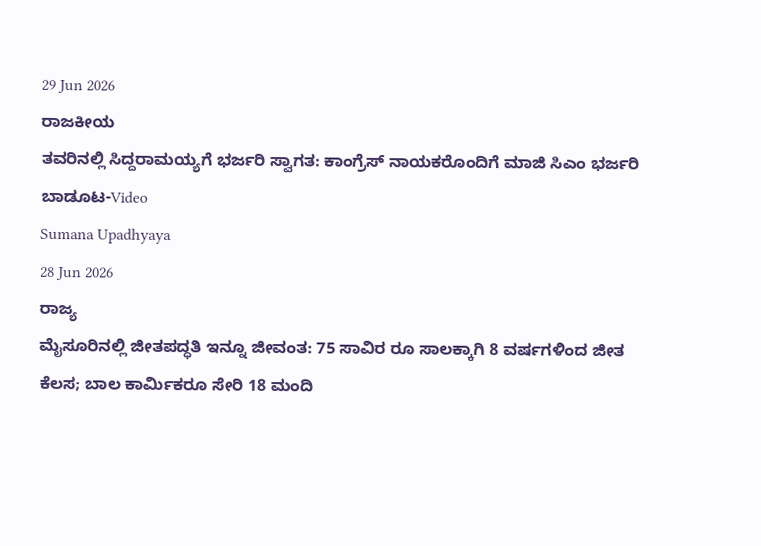29 Jun 2026
ರಾಜಕೀಯ
ತವರಿನಲ್ಲಿ ಸಿದ್ದರಾಮಯ್ಯಗೆ ಭರ್ಜರಿ ಸ್ವಾಗತ: ಕಾಂಗ್ರೆಸ್ ನಾಯಕರೊಂದಿಗೆ ಮಾಜಿ ಸಿಎಂ ಭರ್ಜರಿ ಬಾಡೂಟ-Video
Sumana Upadhyaya
28 Jun 2026
ರಾಜ್ಯ
ಮೈಸೂರಿನಲ್ಲಿ ಜೀತಪದ್ಧತಿ ಇನ್ನೂ ಜೀವಂತ: 75 ಸಾವಿರ ರೂ ಸಾಲಕ್ಕಾಗಿ 8 ವರ್ಷಗಳಿಂದ ಜೀತ ಕೆಲಸ; ಬಾಲ ಕಾರ್ಮಿಕರೂ ಸೇರಿ 18 ಮಂದಿ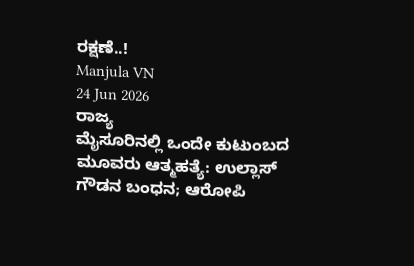ರಕ್ಷಣೆ..!
Manjula VN
24 Jun 2026
ರಾಜ್ಯ
ಮೈಸೂರಿನಲ್ಲಿ ಒಂದೇ ಕುಟುಂಬದ ಮೂವರು ಆತ್ಮಹತ್ಯೆ: ಉಲ್ಲಾಸ್ ಗೌಡನ ಬಂಧನ; ಆರೋಪಿ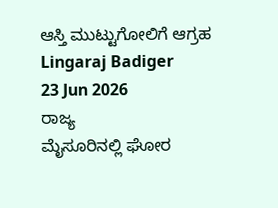ಆಸ್ತಿ ಮುಟ್ಟುಗೋಲಿಗೆ ಆಗ್ರಹ
Lingaraj Badiger
23 Jun 2026
ರಾಜ್ಯ
ಮೈಸೂರಿನಲ್ಲಿ ಘೋರ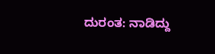ದುರಂತ: ನಾಡಿದ್ದು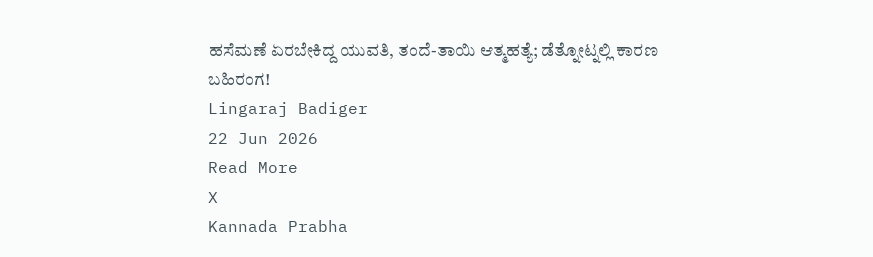ಹಸೆಮಣೆ ಏರಬೇಕಿದ್ದ ಯುವತಿ, ತಂದೆ-ತಾಯಿ ಆತ್ಮಹತ್ಯೆ; ಡೆತ್ನೋಟ್ನಲ್ಲಿ ಕಾರಣ ಬಹಿರಂಗ!
Lingaraj Badiger
22 Jun 2026
Read More
X
Kannada Prabha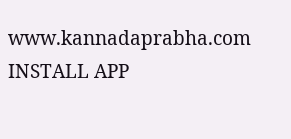www.kannadaprabha.com
INSTALL APP